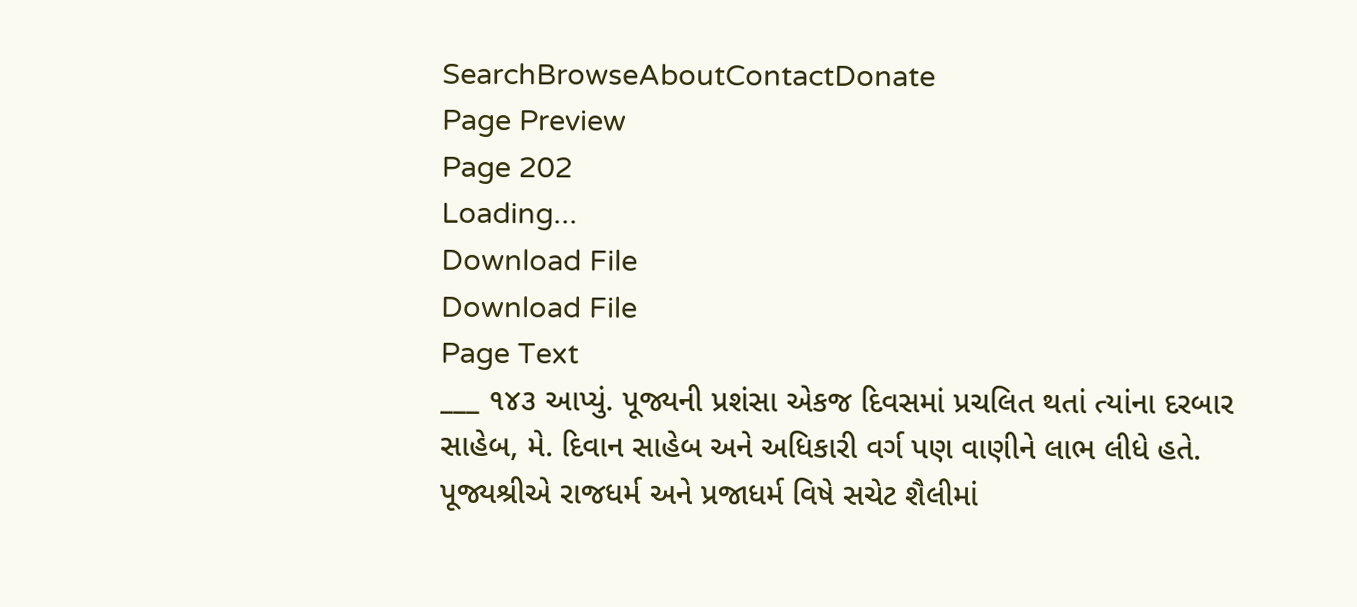SearchBrowseAboutContactDonate
Page Preview
Page 202
Loading...
Download File
Download File
Page Text
___ ૧૪૩ આપ્યું. પૂજ્યની પ્રશંસા એકજ દિવસમાં પ્રચલિત થતાં ત્યાંના દરબાર સાહેબ, મે. દિવાન સાહેબ અને અધિકારી વર્ગ પણ વાણીને લાભ લીધે હતે. પૂજ્યશ્રીએ રાજધર્મ અને પ્રજાધર્મ વિષે સચેટ શૈલીમાં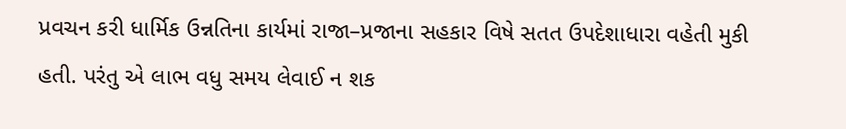પ્રવચન કરી ધાર્મિક ઉન્નતિના કાર્યમાં રાજા–પ્રજાના સહકાર વિષે સતત ઉપદેશાધારા વહેતી મુકી હતી. પરંતુ એ લાભ વધુ સમય લેવાઈ ન શક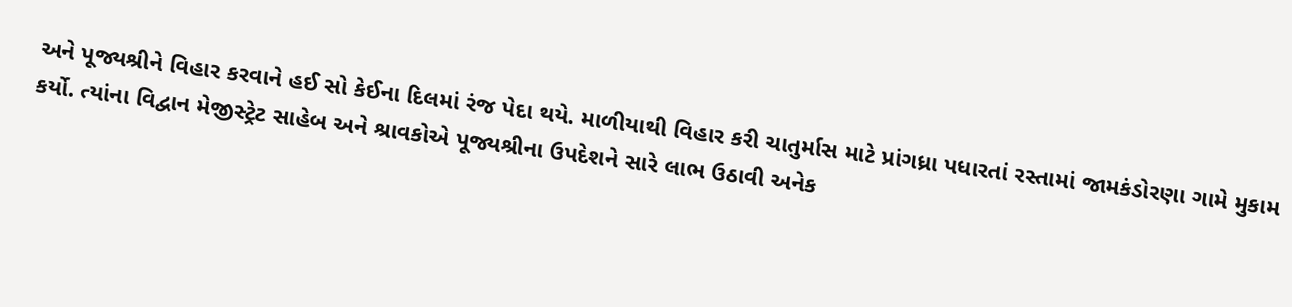અને પૂજ્યશ્રીને વિહાર કરવાને હઈ સો કેઈના દિલમાં રંજ પેદા થયે. માળીયાથી વિહાર કરી ચાતુર્માસ માટે પ્રાંગધ્રા પધારતાં રસ્તામાં જામકંડોરણા ગામે મુકામ કર્યો. ત્યાંના વિદ્વાન મેજીસ્ટ્રેટ સાહેબ અને શ્રાવકોએ પૂજ્યશ્રીના ઉપદેશને સારે લાભ ઉઠાવી અનેક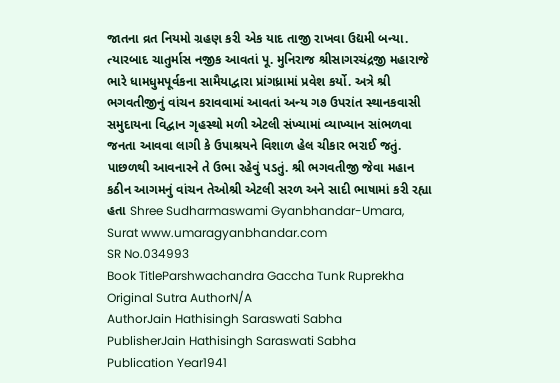જાતના વ્રત નિયમો ગ્રહણ કરી એક યાદ તાજી રાખવા ઉદ્યમી બન્યા. ત્યારબાદ ચાતુર્માસ નજીક આવતાં પૂ. મુનિરાજ શ્રીસાગરચંદ્રજી મહારાજે ભારે ધામધુમપૂર્વકના સામૈયાદ્વારા પ્રાંગધ્રામાં પ્રવેશ કર્યો. અત્રે શ્રી ભગવતીજીનું વાંચન કરાવવામાં આવતાં અન્ય ગ૭ ઉપરાંત સ્થાનકવાસી સમુદાયના વિદ્વાન ગૃહસ્થો મળી એટલી સંખ્યામાં વ્યાખ્યાન સાંભળવા જનતા આવવા લાગી કે ઉપાશ્રયને વિશાળ હેલ ચીકાર ભરાઈ જતું. પાછળથી આવનારને તે ઉભા રહેવું પડતું. શ્રી ભગવતીજી જેવા મહાન કઠીન આગમનું વાંચન તેઓશ્રી એટલી સરળ અને સાદી ભાષામાં કરી રહ્યા હતા Shree Sudharmaswami Gyanbhandar-Umara, Surat www.umaragyanbhandar.com
SR No.034993
Book TitleParshwachandra Gaccha Tunk Ruprekha
Original Sutra AuthorN/A
AuthorJain Hathisingh Saraswati Sabha
PublisherJain Hathisingh Saraswati Sabha
Publication Year1941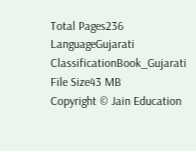Total Pages236
LanguageGujarati
ClassificationBook_Gujarati
File Size43 MB
Copyright © Jain Education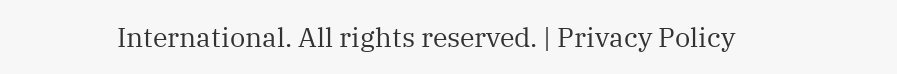International. All rights reserved. | Privacy Policy